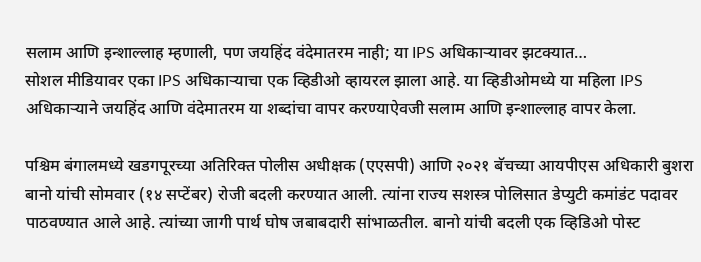सलाम आणि इन्शाल्लाह म्हणाली, पण जयहिंद वंदेमातरम नाही; या IPS अधिकाऱ्यावर झटक्यात…
सोशल मीडियावर एका IPS अधिकाऱ्याचा एक व्हिडीओ व्हायरल झाला आहे. या व्हिडीओमध्ये या महिला IPS अधिकाऱ्याने जयहिंद आणि वंदेमातरम या शब्दांचा वापर करण्याऐवजी सलाम आणि इन्शाल्लाह वापर केला.

पश्चिम बंगालमध्ये खडगपूरच्या अतिरिक्त पोलीस अधीक्षक (एएसपी) आणि २०२१ बॅचच्या आयपीएस अधिकारी बुशरा बानो यांची सोमवार (१४ सप्टेंबर) रोजी बदली करण्यात आली. त्यांना राज्य सशस्त्र पोलिसात डेप्युटी कमांडंट पदावर पाठवण्यात आले आहे. त्यांच्या जागी पार्थ घोष जबाबदारी सांभाळतील. बानो यांची बदली एक व्हिडिओ पोस्ट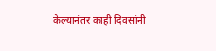केल्यानंतर काही दिवसांनी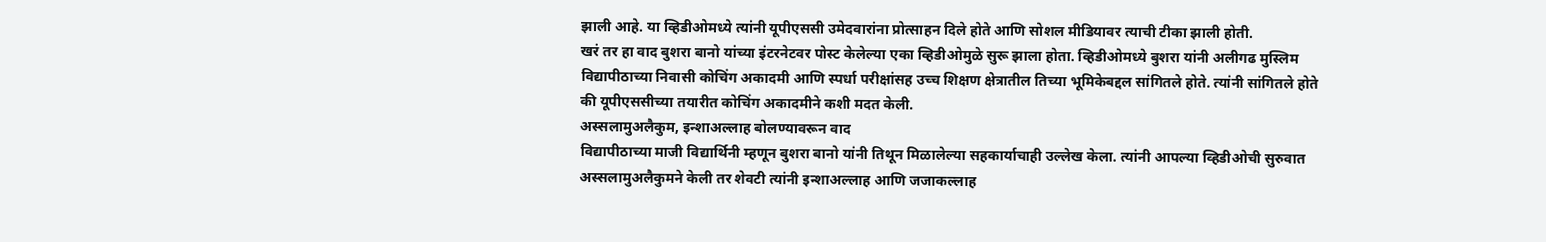झाली आहे. या व्हिडीओमध्ये त्यांनी यूपीएससी उमेदवारांना प्रोत्साहन दिले होते आणि सोशल मीडियावर त्याची टीका झाली होती.
खरं तर हा वाद बुशरा बानो यांच्या इंटरनेटवर पोस्ट केलेल्या एका व्हिडीओमुळे सुरू झाला होता. व्हिडीओमध्ये बुशरा यांनी अलीगढ मुस्लिम विद्यापीठाच्या निवासी कोचिंग अकादमी आणि स्पर्धा परीक्षांसह उच्च शिक्षण क्षेत्रातील तिच्या भूमिकेबद्दल सांगितले होते. त्यांनी सांगितले होते की यूपीएससीच्या तयारीत कोचिंग अकादमीने कशी मदत केली.
अस्सलामुअलैकुम, इन्शाअल्लाह बोलण्यावरून वाद
विद्यापीठाच्या माजी विद्यार्थिनी म्हणून बुशरा बानो यांनी तिथून मिळालेल्या सहकार्याचाही उल्लेख केला. त्यांनी आपल्या व्हिडीओची सुरुवात अस्सलामुअलैकुमने केली तर शेवटी त्यांनी इन्शाअल्लाह आणि जजाकल्लाह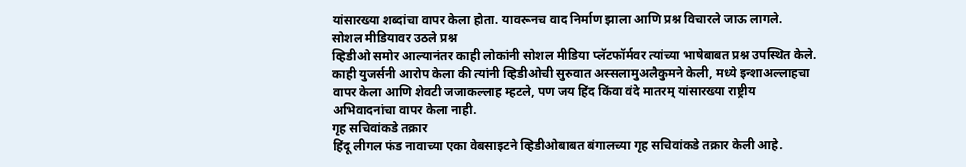यांसारख्या शब्दांचा वापर केला होता. यावरूनच वाद निर्माण झाला आणि प्रश्न विचारले जाऊ लागले.
सोशल मीडियावर उठले प्रश्न
व्हिडीओ समोर आल्यानंतर काही लोकांनी सोशल मीडिया प्लॅटफॉर्मवर त्यांच्या भाषेबाबत प्रश्न उपस्थित केले. काही युजर्सनी आरोप केला की त्यांनी व्हिडीओची सुरुवात अस्सलामुअलैकुमने केली, मध्ये इन्शाअल्लाहचा वापर केला आणि शेवटी जजाकल्लाह म्हटले, पण जय हिंद किंवा वंदे मातरम् यांसारख्या राष्ट्रीय अभिवादनांचा वापर केला नाही.
गृह सचिवांकडे तक्रार
हिंदू लीगल फंड नावाच्या एका वेबसाइटने व्हिडीओबाबत बंगालच्या गृह सचिवांकडे तक्रार केली आहे.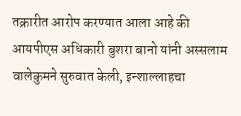तक्रारीत आरोप करण्यात आला आहे की आयपीएस अधिकारी बुशरा बानो यांनी अस्सलाम वालेकुमने सुरुवात केली, इन्शाल्लाहचा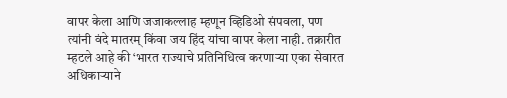वापर केला आणि जजाकल्लाह म्हणून व्हिडिओ संपवला, पण त्यांनी वंदे मातरम् किंवा जय हिंद यांचा वापर केला नाही. तक्रारीत म्हटले आहे की ‘भारत राज्याचे प्रतिनिधित्व करणाऱ्या एका सेवारत अधिकाऱ्याने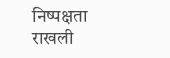निष्पक्षता राखली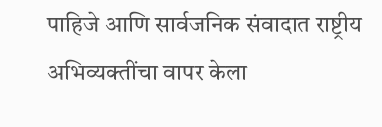पाहिजे आणि सार्वजनिक संवादात राष्ट्रीय अभिव्यक्तींचा वापर केला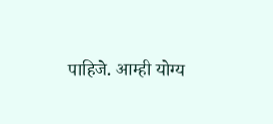पाहिजे. आम्ही योग्य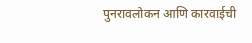पुनरावलोकन आणि कारवाईची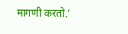मागणी करतो.’